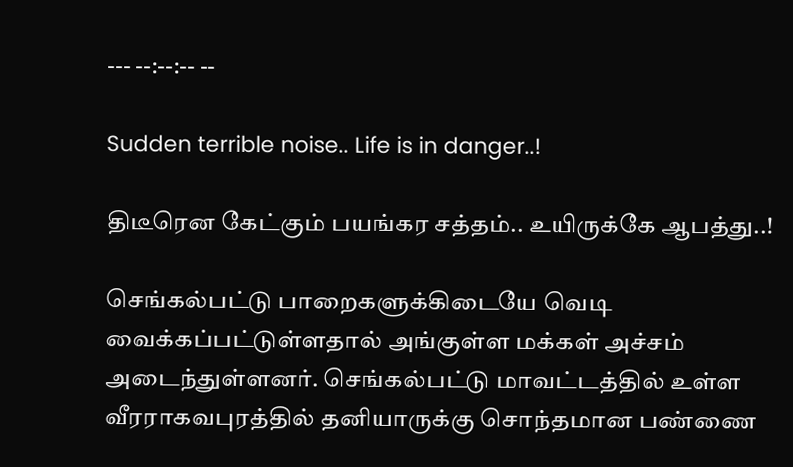--- --:--:-- --

Sudden terrible noise.. Life is in danger..!

திடீரென கேட்கும் பயங்கர சத்தம்.. உயிருக்கே ஆபத்து..!

செங்கல்பட்டு பாறைகளுக்கிடையே வெடி வைக்கப்பட்டுள்ளதால் அங்குள்ள மக்கள் அச்சம் அடைந்துள்ளனர். செங்கல்பட்டு மாவட்டத்தில் உள்ள வீரராகவபுரத்தில் தனியாருக்கு சொந்தமான பண்ணை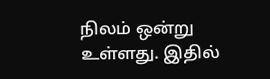நிலம் ஒன்று உள்ளது. இதில்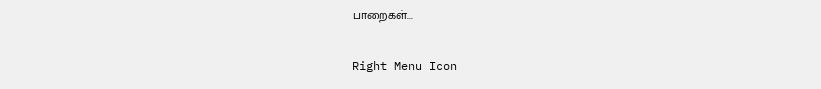பாறைகள்...

Right Menu Icon